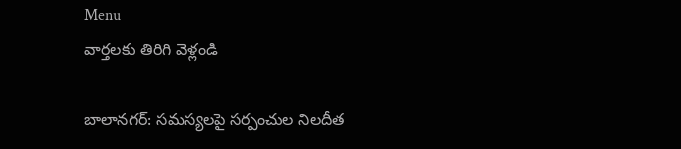Menu
వార్తలకు తిరిగి వెళ్లండి

బాలానగర్: సమస్యలపై సర్పంచుల నిలదీత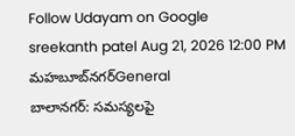Follow Udayam on Google
sreekanth patel Aug 21, 2026 12:00 PM మహబూబ్‌నగర్General
బాలానగర్: సమస్యలపై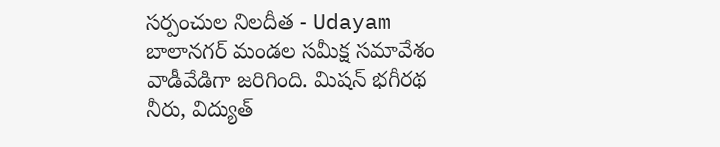సర్పంచుల నిలదీత - Udayam
బాలానగర్ మండల సమీక్ష సమావేశం వాడీవేడిగా జరిగింది. మిషన్ భగీరథ నీరు, విద్యుత్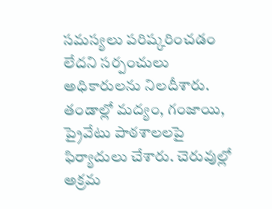సమస్యలు పరిష్కరించడం లేదని సర్పంచులు అధికారులను నిలదీశారు. తండాల్లో మద్యం, గంజాయి, ప్రైవేటు పాఠశాలలపై ఫిర్యాదులు చేశారు. చెరువుల్లో అక్రమ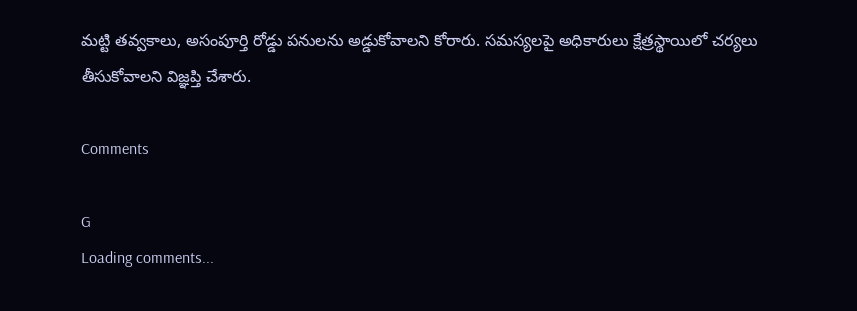మట్టి తవ్వకాలు, అసంపూర్తి రోడ్డు పనులను అడ్డుకోవాలని కోరారు. సమస్యలపై అధికారులు క్షేత్రస్థాయిలో చర్యలు తీసుకోవాలని విజ్ఞప్తి చేశారు.

Comments

G
Loading comments...